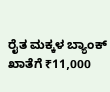ರೈತ ಮಕ್ಕಳ ಬ್ಯಾಂಕ್ ಖಾತೆಗೆ ₹11,000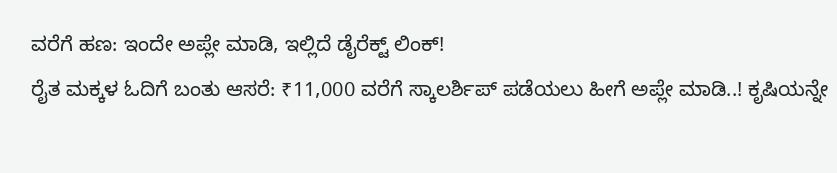ವರೆಗೆ ಹಣ: ಇಂದೇ ಅಪ್ಲೇ ಮಾಡಿ, ಇಲ್ಲಿದೆ ಡೈರೆಕ್ಟ್ ಲಿಂಕ್!
ರೈತ ಮಕ್ಕಳ ಓದಿಗೆ ಬಂತು ಆಸರೆ: ₹11,000 ವರೆಗೆ ಸ್ಕಾಲರ್ಶಿಪ್ ಪಡೆಯಲು ಹೀಗೆ ಅಪ್ಲೇ ಮಾಡಿ..! ಕೃಷಿಯನ್ನೇ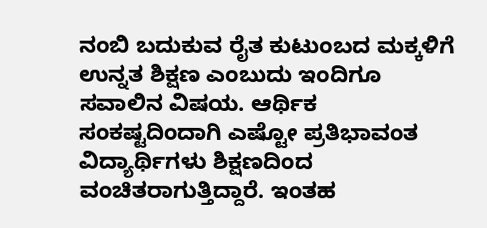ನಂಬಿ ಬದುಕುವ ರೈತ ಕುಟುಂಬದ ಮಕ್ಕಳಿಗೆ ಉನ್ನತ ಶಿಕ್ಷಣ ಎಂಬುದು ಇಂದಿಗೂ ಸವಾಲಿನ ವಿಷಯ. ಆರ್ಥಿಕ ಸಂಕಷ್ಟದಿಂದಾಗಿ ಎಷ್ಟೋ ಪ್ರತಿಭಾವಂತ ವಿದ್ಯಾರ್ಥಿಗಳು ಶಿಕ್ಷಣದಿಂದ ವಂಚಿತರಾಗುತ್ತಿದ್ದಾರೆ. ಇಂತಹ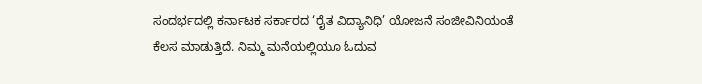ಸಂದರ್ಭದಲ್ಲಿ ಕರ್ನಾಟಕ ಸರ್ಕಾರದ ‘ರೈತ ವಿದ್ಯಾನಿಧಿ’ ಯೋಜನೆ ಸಂಜೀವಿನಿಯಂತೆ ಕೆಲಸ ಮಾಡುತ್ತಿದೆ. ನಿಮ್ಮ ಮನೆಯಲ್ಲಿಯೂ ಓದುವ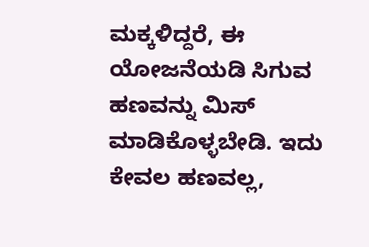ಮಕ್ಕಳಿದ್ದರೆ, ಈ ಯೋಜನೆಯಡಿ ಸಿಗುವ ಹಣವನ್ನು ಮಿಸ್ ಮಾಡಿಕೊಳ್ಳಬೇಡಿ. ಇದು ಕೇವಲ ಹಣವಲ್ಲ,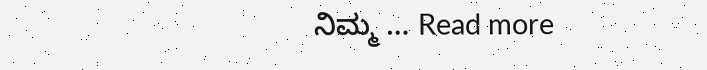ನಿಮ್ಮ … Read more